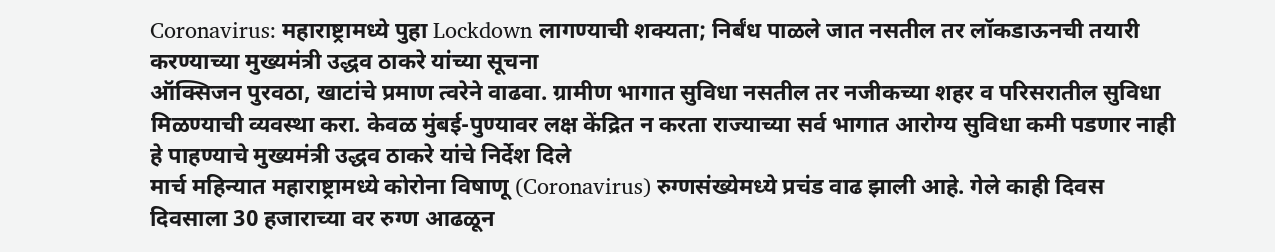Coronavirus: महाराष्ट्रामध्ये पुहा Lockdown लागण्याची शक्यता; निर्बंध पाळले जात नसतील तर लॉकडाऊनची तयारी करण्याच्या मुख्यमंत्री उद्धव ठाकरे यांच्या सूचना
ऑक्सिजन पुरवठा, खाटांचे प्रमाण त्वरेने वाढवा. ग्रामीण भागात सुविधा नसतील तर नजीकच्या शहर व परिसरातील सुविधा मिळण्याची व्यवस्था करा. केवळ मुंबई-पुण्यावर लक्ष केंद्रित न करता राज्याच्या सर्व भागात आरोग्य सुविधा कमी पडणार नाही हे पाहण्याचे मुख्यमंत्री उद्धव ठाकरे यांचे निर्देश दिले
मार्च महिन्यात महाराष्ट्रामध्ये कोरोना विषाणू (Coronavirus) रुग्णसंख्येमध्ये प्रचंड वाढ झाली आहे. गेले काही दिवस दिवसाला 30 हजाराच्या वर रुग्ण आढळून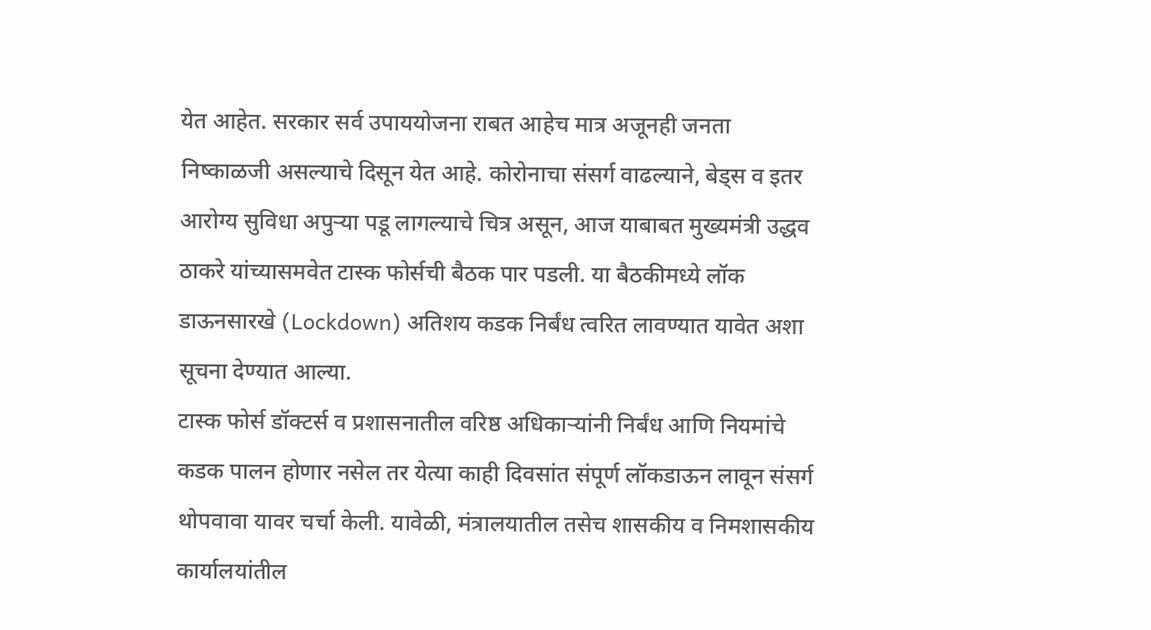येत आहेत. सरकार सर्व उपाययोजना राबत आहेच मात्र अजूनही जनता निष्काळजी असल्याचे दिसून येत आहे. कोरोनाचा संसर्ग वाढल्याने, बेड्स व इतर आरोग्य सुविधा अपुऱ्या पडू लागल्याचे चित्र असून, आज याबाबत मुख्यमंत्री उद्धव ठाकरे यांच्यासमवेत टास्क फोर्सची बैठक पार पडली. या बैठकीमध्ये लॉक डाऊनसारखे (Lockdown) अतिशय कडक निर्बंध त्वरित लावण्यात यावेत अशा सूचना देण्यात आल्या.
टास्क फोर्स डॉक्टर्स व प्रशासनातील वरिष्ठ अधिकाऱ्यांनी निर्बंध आणि नियमांचे कडक पालन होणार नसेल तर येत्या काही दिवसांत संपूर्ण लॉकडाऊन लावून संसर्ग थोपवावा यावर चर्चा केली. यावेळी, मंत्रालयातील तसेच शासकीय व निमशासकीय कार्यालयांतील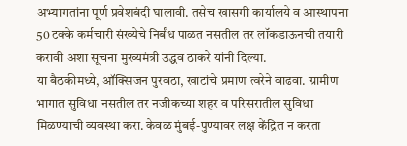अभ्यागतांना पूर्ण प्रवेशबंदी घालावी. तसेच खासगी कार्यालये व आस्थापना 50 टक्के कर्मचारी संख्येचे निर्बंध पाळत नसतील तर लॉकडाऊनची तयारी करावी अशा सूचना मुख्यमंत्री उद्धव ठाकरे यांनी दिल्या.
या बैठकीमध्ये, ऑक्सिजन पुरवठा, खाटांचे प्रमाण त्वरेने वाढवा. ग्रामीण भागात सुविधा नसतील तर नजीकच्या शहर व परिसरातील सुविधा मिळण्याची व्यवस्था करा. केवळ मुंबई-पुण्यावर लक्ष केंद्रित न करता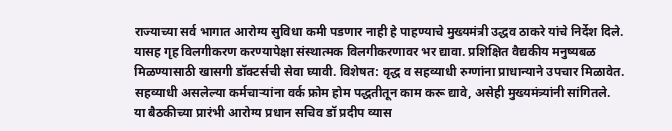राज्याच्या सर्व भागात आरोग्य सुविधा कमी पडणार नाही हे पाहण्याचे मुख्यमंत्री उद्धव ठाकरे यांचे निर्देश दिले. यासह गृह विलगीकरण करण्यापेक्षा संस्थात्मक विलगीकरणावर भर द्यावा. प्रशिक्षित वैद्यकीय मनुष्यबळ मिळण्यासाठी खासगी डॉक्टर्सची सेवा घ्यावी. विशेषत: वृद्ध व सहव्याधी रुग्णांना प्राधान्याने उपचार मिळावेत. सहव्याधी असलेल्या कर्मचाऱ्यांना वर्क फ्रोम होम पद्धतीतून काम करू द्यावे, असेही मुख्यमंत्र्यांनी सांगितले.
या बैठकीच्या प्रारंभी आरोग्य प्रधान सचिव डॉ प्रदीप व्यास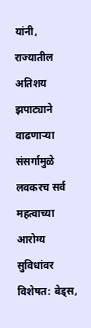यांनी, राज्यातील अतिशय झपाट्याने वाढणाऱ्या संसर्गामुळे लवकरच सर्व महत्वाच्या आरोग्य सुविधांवर विशेषत: बेड्स,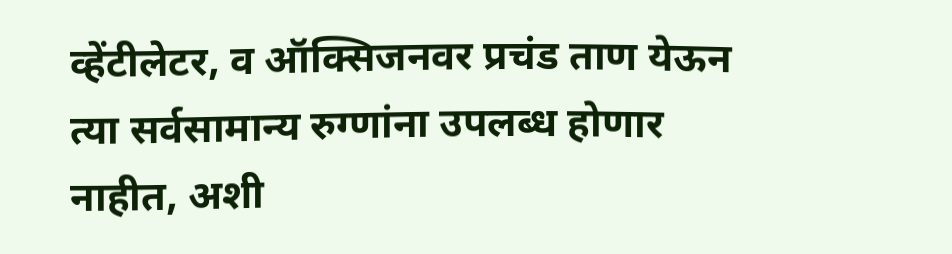व्हेंटीलेटर, व ऑक्सिजनवर प्रचंड ताण येऊन त्या सर्वसामान्य रुग्णांना उपलब्ध होणार नाहीत, अशी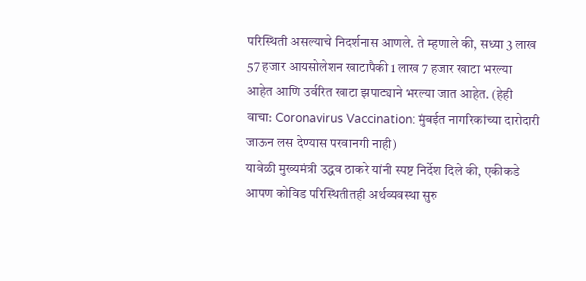परिस्थिती असल्याचे निदर्शनास आणले. ते म्हणाले की, सध्या 3 लाख 57 हजार आयसोलेशन खाटापैकी 1 लाख 7 हजार खाटा भरल्या आहेत आणि उर्वरित खाटा झपाट्याने भरल्या जात आहेत. (हेही वाचा: Coronavirus Vaccination: मुंबईत नागरिकांच्या दारोदारी जाऊन लस देण्यास परवानगी नाही)
यावेळी मुख्यमंत्री उद्धव ठाकरे यांनी स्पष्ट निर्देश दिले की, एकीकडे आपण कोविड परिस्थितीतही अर्थव्यवस्था सुरु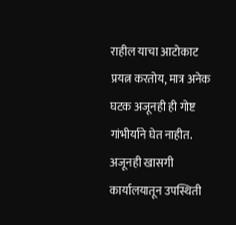राहील याचा आटोकाट प्रयत्न करतोय, मात्र अनेक घटक अजूनही ही गोष्ट गांभीर्याने घेत नाहीत. अजूनही खासगी कार्यालयातून उपस्थिती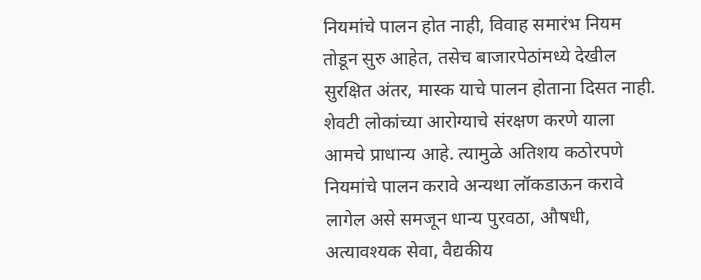नियमांचे पालन होत नाही, विवाह समारंभ नियम तोडून सुरु आहेत, तसेच बाजारपेठांमध्ये देखील सुरक्षित अंतर, मास्क याचे पालन होताना दिसत नाही. शेवटी लोकांच्या आरोग्याचे संरक्षण करणे याला आमचे प्राधान्य आहे. त्यामुळे अतिशय कठोरपणे नियमांचे पालन करावे अन्यथा लॉकडाऊन करावे लागेल असे समजून धान्य पुरवठा, औषधी, अत्यावश्यक सेवा, वैद्यकीय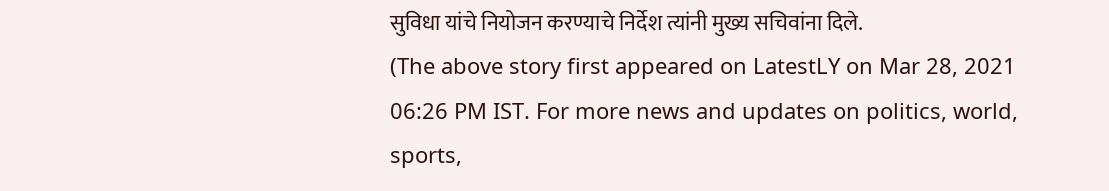सुविधा यांचे नियोजन करण्याचे निर्देश त्यांनी मुख्य सचिवांना दिले.
(The above story first appeared on LatestLY on Mar 28, 2021 06:26 PM IST. For more news and updates on politics, world, sports,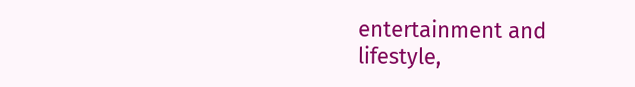entertainment and lifestyle,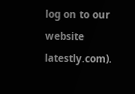log on to our website latestly.com).